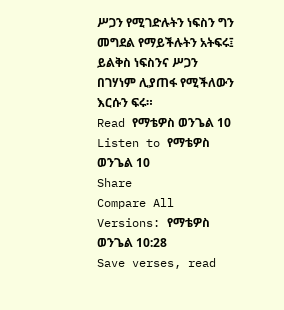ሥጋን የሚገድሉትን ነፍስን ግን መግደል የማይችሉትን አትፍሩ፤ ይልቅስ ነፍስንና ሥጋን በገሃነም ሊያጠፋ የሚችለውን እርሱን ፍሩ።
Read የማቴዎስ ወንጌል 10
Listen to የማቴዎስ ወንጌል 10
Share
Compare All Versions: የማቴዎስ ወንጌል 10:28
Save verses, read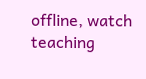offline, watch teaching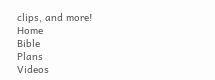clips, and more!
Home
Bible
Plans
Videos